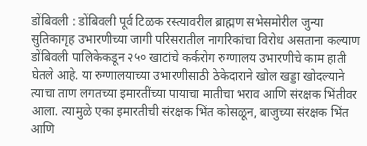डोंबिवली : डोंबिवली पूर्व टिळक रस्त्यावरील ब्राह्मण सभेसमोरील जुन्या सुतिकागृह उभारणीच्या जागी परिसरातील नागरिकांचा विरोध असताना कल्याण डोंबिवली पालिकेकडून २५० खाटांचे कर्करोग रुग्णालय उभारणीचे काम हाती घेतले आहे. या रुग्णालयाच्या उभारणीसाठी ठेकेदाराने खोल खड्डा खोदल्याने त्याचा ताण लगतच्या इमारतींच्या पायाचा मातीचा भराव आणि संरक्षक भिंतीवर आला. त्यामुळे एका इमारतीची संरक्षक भिंत कोसळून, बाजुच्या संरक्षक भिंत आणि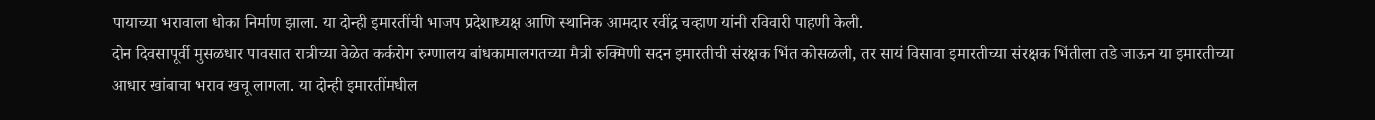पायाच्या भरावाला धोका निर्माण झाला. या दोन्ही इमारतींची भाजप प्रदेशाध्यक्ष आणि स्थानिक आमदार रवींद्र चव्हाण यांनी रविवारी पाहणी केली.
दोन दिवसापूर्वी मुसळधार पावसात रात्रीच्या वेळेत कर्करोग रुग्णालय बांधकामालगतच्या मैत्री रुक्मिणी सदन इमारतीची संरक्षक भिंत कोसळली, तर सायं विसावा इमारतीच्या संरक्षक भिंतीला तडे जाऊन या इमारतीच्या आधार खांबाचा भराव खचू लागला. या दोन्ही इमारतींमधील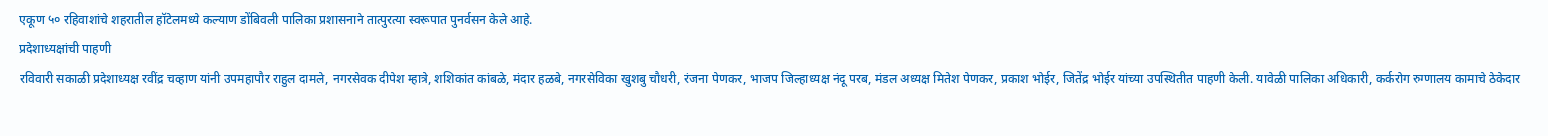एकूण ५० रहिवाशांचे शहरातील हॉटेलमध्ये कल्याण डोंबिवली पालिका प्रशासनाने तात्पुरत्या स्वरूपात पुनर्वसन केले आहे.
प्रदेशाध्यक्षांची पाहणी
रविवारी सकाळी प्रदेशाध्यक्ष रवींद्र चव्हाण यांनी उपमहापौर राहुल दामले, नगरसेवक दीपेश म्हात्रे, शशिकांत कांबळे, मंदार हळबे, नगरसेविका खुशबु चौधरी, रंजना पेणकर, भाजप जिल्हाध्यक्ष नंदू परब, मंडल अध्यक्ष मितेश पेणकर, प्रकाश भोईर, जितेंद्र भोईर यांच्या उपस्थितीत पाहणी केली. यावेळी पालिका अधिकारी, कर्करोग रुग्णालय कामाचे ठेकेदार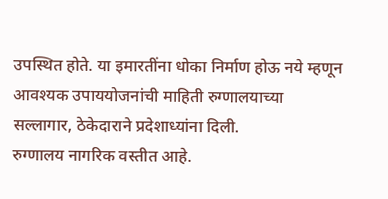उपस्थित होते. या इमारतींना धोका निर्माण होऊ नये म्हणून आवश्यक उपाययोजनांची माहिती रुग्णालयाच्या सल्लागार, ठेकेदाराने प्रदेशाध्यांना दिली.
रुग्णालय नागरिक वस्तीत आहे.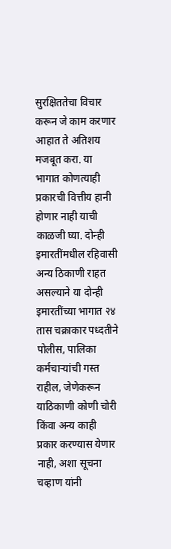सुरक्षिततेचा विचार करून जे काम करणार आहात ते अतिशय मजबूत करा. या भागात कोणत्याही प्रकारची वित्तीय हानी होणार नाही याची काळजी घ्या. दोन्ही इमारतींमधील रहिवासी अन्य ठिकाणी राहत असल्याने या दोन्ही इमारतींच्या भागात २४ तास चक्राकार पध्दतीने पोलीस, पालिका कर्मचाऱ्यांची गस्त राहील, जेणेकरून याठिकाणी कोणी चोरी किंवा अन्य काही प्रकार करण्यास येणार नाही, अशा सूचना चव्हाण यांनी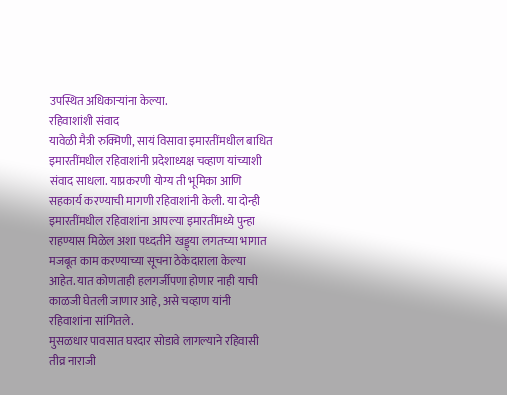उपस्थित अधिकाऱ्यांना केल्या.
रहिवाशांशी संवाद
यावेळी मैत्री रुक्मिणी, सायं विसावा इमारतींमधील बाधित इमारतींमधील रहिवाशांनी प्रदेशाध्यक्ष चव्हाण यांच्याशी संवाद साधला. याप्रकरणी योग्य ती भूमिका आणि सहकार्य करण्याची मागणी रहिवाशांनी केली. या दोन्ही इमारतींमधील रहिवाशांना आपल्या इमारतींमध्ये पुन्हा राहण्यास मिळेल अशा पध्दतीने खड्ड्या लगतच्या भागात मजबूत काम करण्याच्या सूचना ठेकेदाराला केल्या आहेत. यात कोणताही हलगर्जीपणा होणार नाही याची काळजी घेतली जाणार आहे, असे चव्हाण यांनी रहिवाशांना सांगितले.
मुसळधार पावसात घरदार सोडावे लागल्याने रहिवासी तीव्र नाराजी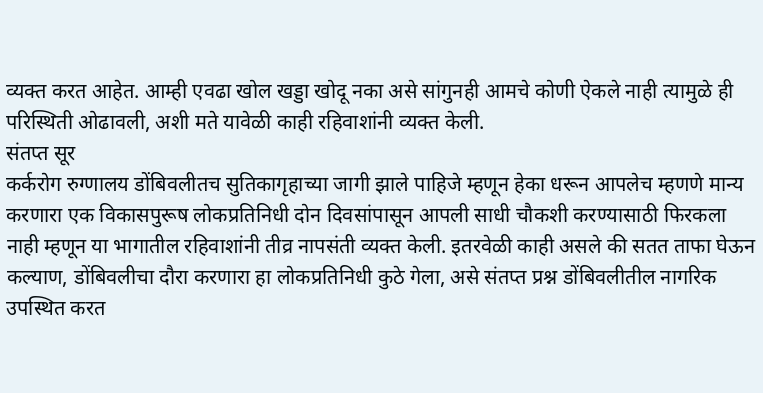व्यक्त करत आहेत. आम्ही एवढा खोल खड्डा खोदू नका असे सांगुनही आमचे कोणी ऐकले नाही त्यामुळे ही परिस्थिती ओढावली, अशी मते यावेळी काही रहिवाशांनी व्यक्त केली.
संतप्त सूर
कर्करोग रुग्णालय डोंबिवलीतच सुतिकागृहाच्या जागी झाले पाहिजे म्हणून हेका धरून आपलेच म्हणणे मान्य करणारा एक विकासपुरूष लोकप्रतिनिधी दोन दिवसांपासून आपली साधी चौकशी करण्यासाठी फिरकला नाही म्हणून या भागातील रहिवाशांनी तीव्र नापसंती व्यक्त केली. इतरवेळी काही असले की सतत ताफा घेऊन कल्याण, डोंबिवलीचा दौरा करणारा हा लोकप्रतिनिधी कुठे गेला, असे संतप्त प्रश्न डोंबिवलीतील नागरिक उपस्थित करत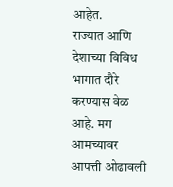आहेत.
राज्यात आणि देशाच्या विविध भागात दौरे करण्यास वेळ आहे. मग आमच्यावर आपत्ती ओढावली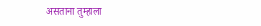असताना तुम्हाला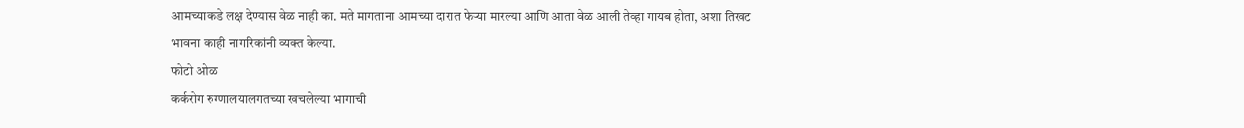आमच्याकडे लक्ष देण्यास वेळ नाही का. मते मागताना आमच्या दारात फेऱ्या मारल्या आणि आता वेळ आली तेव्हा गायब होता, अशा तिखट भावना काही नागरिकांनी व्यक्त केल्या.
फोटो ओळ
कर्करोग रुग्णालयालगतच्या खचलेल्या भागाची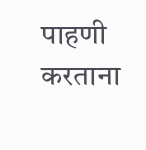पाहणी करताना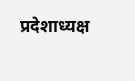प्रदेशाध्यक्ष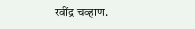रवींद्र चव्हाण.